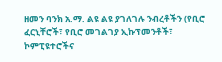ዘመን ባንክ አ.ማ. ልዩ ልዩ ያገለገሉ ንብረቶችን (የቢሮ ፈርኒቸሮች፣ የቢሮ መገልገያ ኢኩፕመንቶች፣ ኮምፒዩተሮችና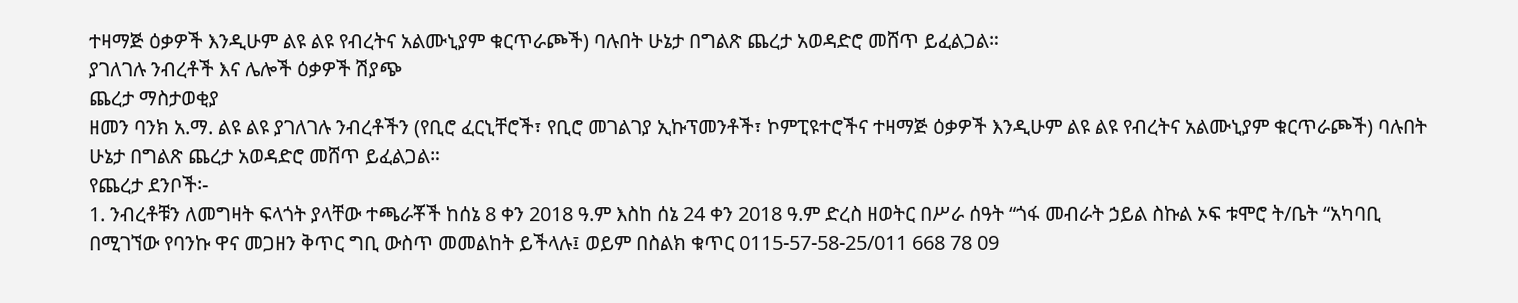ተዛማጅ ዕቃዎች እንዲሁም ልዩ ልዩ የብረትና አልሙኒያም ቁርጥራጮች) ባሉበት ሁኔታ በግልጽ ጨረታ አወዳድሮ መሸጥ ይፈልጋል።
ያገለገሉ ንብረቶች እና ሌሎች ዕቃዎች ሽያጭ
ጨረታ ማስታወቂያ
ዘመን ባንክ አ.ማ. ልዩ ልዩ ያገለገሉ ንብረቶችን (የቢሮ ፈርኒቸሮች፣ የቢሮ መገልገያ ኢኩፕመንቶች፣ ኮምፒዩተሮችና ተዛማጅ ዕቃዎች እንዲሁም ልዩ ልዩ የብረትና አልሙኒያም ቁርጥራጮች) ባሉበት ሁኔታ በግልጽ ጨረታ አወዳድሮ መሸጥ ይፈልጋል።
የጨረታ ደንቦች፡-
1. ንብረቶቹን ለመግዛት ፍላጎት ያላቸው ተጫራቾች ከሰኔ 8 ቀን 2018 ዓ.ም እስከ ሰኔ 24 ቀን 2018 ዓ.ም ድረስ ዘወትር በሥራ ሰዓት “ጎፋ መብራት ኃይል ስኩል ኦፍ ቱሞሮ ት/ቤት “አካባቢ በሚገኘው የባንኩ ዋና መጋዘን ቅጥር ግቢ ውስጥ መመልከት ይችላሉ፤ ወይም በስልክ ቁጥር 0115-57-58-25/011 668 78 09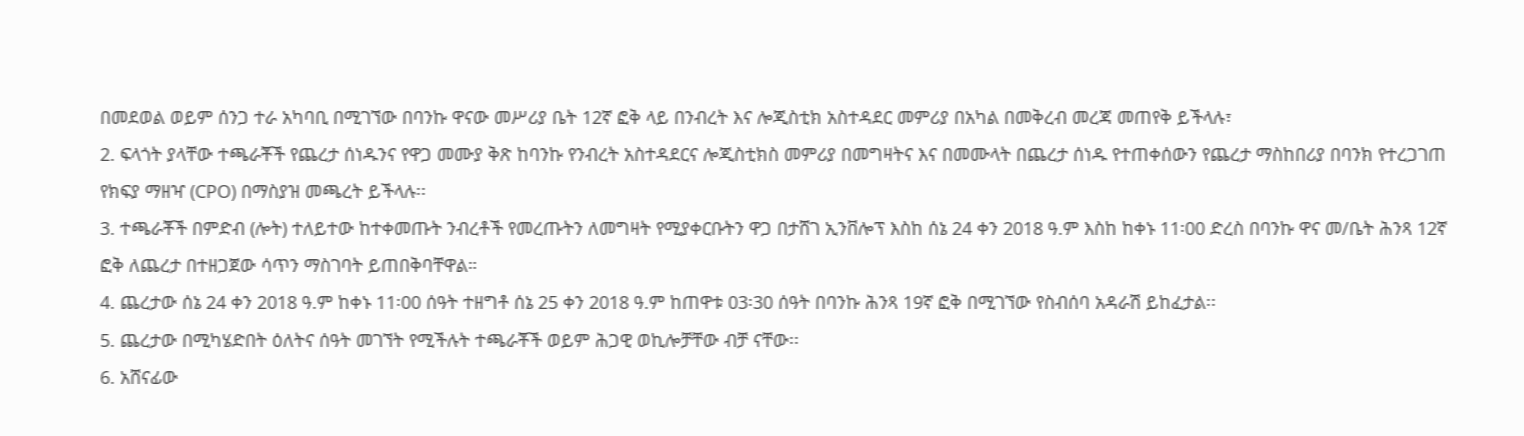በመደወል ወይም ሰንጋ ተራ አካባቢ በሚገኘው በባንኩ ዋናው መሥሪያ ቤት 12ኛ ፎቅ ላይ በንብረት እና ሎጂስቲክ አስተዳደር መምሪያ በአካል በመቅረብ መረጃ መጠየቅ ይችላሉ፣
2. ፍላጎት ያላቸው ተጫራቾች የጨረታ ሰነዱንና የዋጋ መሙያ ቅጽ ከባንኩ የንብረት አስተዳደርና ሎጂስቲክስ መምሪያ በመግዛትና እና በመሙላት በጨረታ ሰነዱ የተጠቀሰውን የጨረታ ማስከበሪያ በባንክ የተረጋገጠ የክፍያ ማዘዣ (CPO) በማስያዝ መጫረት ይችላሉ፡፡
3. ተጫራቾች በምድብ (ሎት) ተለይተው ከተቀመጡት ንብረቶች የመረጡትን ለመግዛት የሚያቀርቡትን ዋጋ በታሸገ ኢንቨሎፕ እስከ ሰኔ 24 ቀን 2018 ዓ.ም እስከ ከቀኑ 11፡00 ድረስ በባንኩ ዋና መ/ቤት ሕንጻ 12ኛ ፎቅ ለጨረታ በተዘጋጀው ሳጥን ማስገባት ይጠበቅባቸዋል።
4. ጨረታው ሰኔ 24 ቀን 2018 ዓ.ም ከቀኑ 11፡00 ሰዓት ተዘግቶ ሰኔ 25 ቀን 2018 ዓ.ም ከጠዋቱ 03፡30 ሰዓት በባንኩ ሕንጻ 19ኛ ፎቅ በሚገኘው የስብሰባ አዳራሽ ይከፈታል፡፡
5. ጨረታው በሚካሄድበት ዕለትና ሰዓት መገኘት የሚችሉት ተጫራቾች ወይም ሕጋዊ ወኪሎቻቸው ብቻ ናቸው፡፡
6. አሸናፊው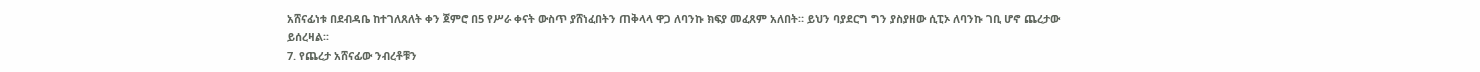አሸናፊነቱ በደብዳቤ ከተገለጸለት ቀን ጀምሮ በ5 የሥራ ቀናት ውስጥ ያሸነፈበትን ጠቅላላ ዋጋ ለባንኩ ክፍያ መፈጸም አለበት። ይህን ባያደርግ ግን ያስያዘው ሲፒኦ ለባንኩ ገቢ ሆኖ ጨረታው ይሰረዛል፡፡
7. የጨረታ አሸናፊው ንብረቶቹን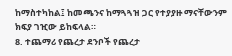ከማስተካከል፤ ከመጫንና ከማጓጓዝ ጋር የተያያዙ ማናቸውንም ክፍያ ገዢው ይከፍላል።
8. ተጨማሪ የጨረታ ደንቦች የጨረታ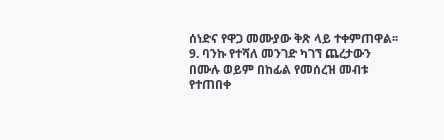ሰነድና የዋጋ መሙያው ቅጽ ላይ ተቀምጠዋል፡፡
9. ባንኩ የተሻለ መንገድ ካገኘ ጨረታውን በሙሉ ወይም በከፊል የመሰረዝ መብቱ የተጠበቀ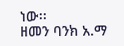ነው፡፡
ዘመን ባንክ አ.ማ